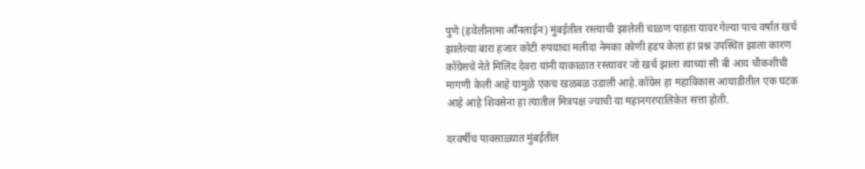पुणे (हवेलीनामा आॕनलाईन) मुंबईतील रस्त्याची झालेली चाळण पाहता यावर गेल्या पाच वर्षात खर्च झालेल्या बारा हजार कोटी रुपयाचा मलीदा नेमका कोणी हडप केला हा प्रश्न उपस्थित झाला कारण कॉग्रेसचे नेते मिलिंद देवरा यांनी याकाळात रस्त्यावर जो खर्च झाला त्याच्या सी बी आय चौकशीची मागणी केली आहे यामुळे एकच खळबळ उडाली आहे.कॉग्रेस हा महाविकास आघाडीतील एक घटक आहे आहे शिवसेना हा त्यातील मित्रपक्ष ज्याची या महानगरपालिकेत सत्ता होती.

दरवर्षीच पावसाळ्यात मुंबईतील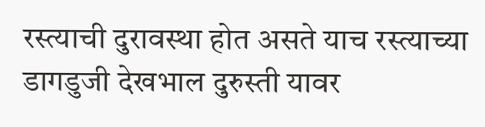रस्त्याची दुरावस्था होत असते याच रस्त्याच्या डागडुजी देखभाल दुरुस्ती यावर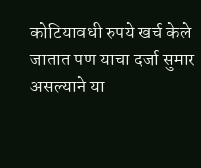कोटियावधी रुपये खर्च केले जातात पण याचा दर्जा सुमार असल्याने या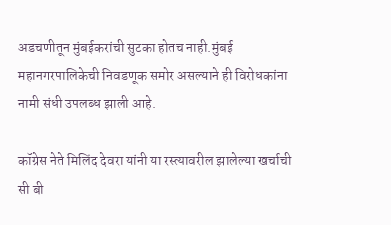अडचणीतून मुंबईकरांची सुटका होतच नाही.मुंबई महानगरपालिकेची निवडणूक समोर असल्याने ही विरोधकांना नामी संधी उपलब्ध झाली आहे.

कॉग्रेस नेते मिलिंद देवरा यांनी या रस्त्यावरील झालेल्या खर्चाची सी बी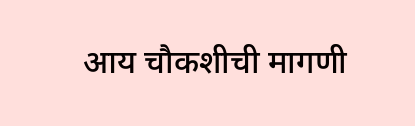आय चौकशीची मागणी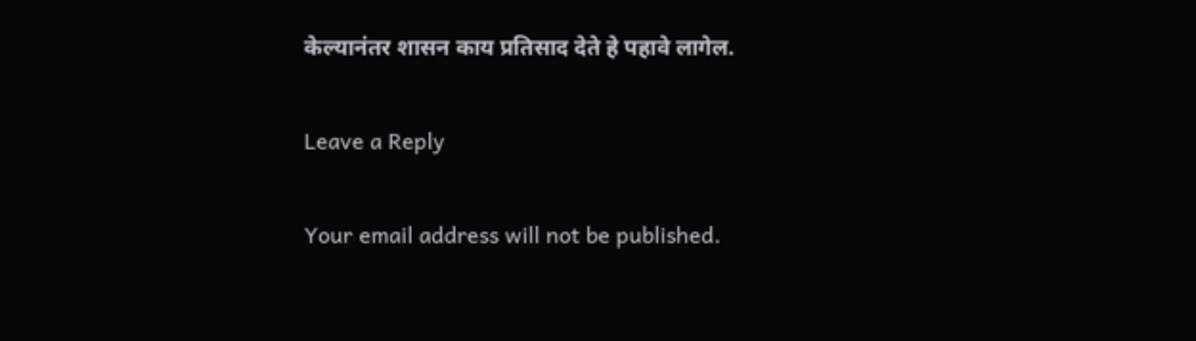केल्यानंतर शासन काय प्रतिसाद देते हे पहावे लागेल.

Leave a Reply

Your email address will not be published.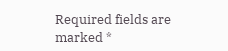Required fields are marked *